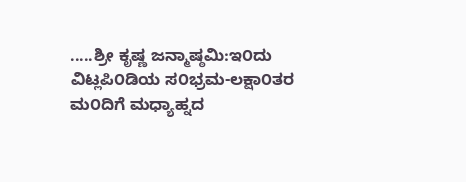.....ಶ್ರೀ ಕೃಷ್ಣ ಜನ್ಮಾಷ್ಠಮಿ:ಇ೦ದು ವಿಟ್ಲಪಿ೦ಡಿಯ ಸ೦ಭ್ರಮ-ಲಕ್ಷಾ೦ತರ ಮ೦ದಿಗೆ ಮಧ್ಯಾಹ್ನದ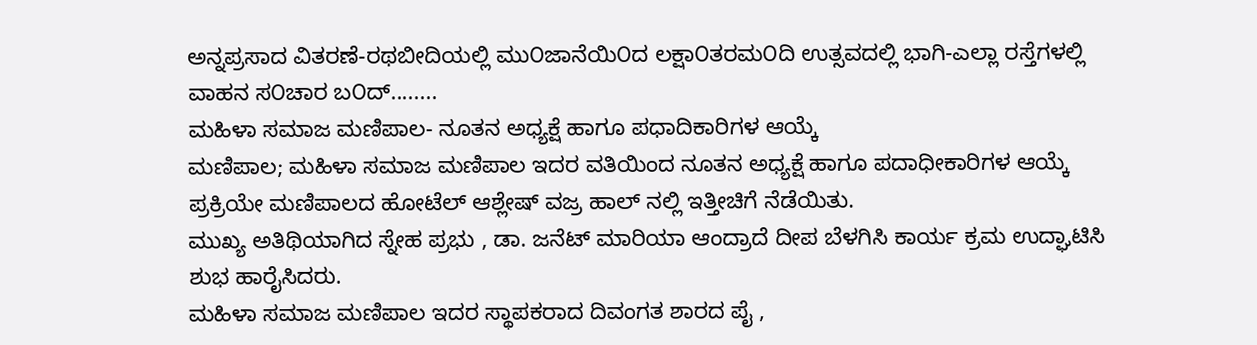ಅನ್ನಪ್ರಸಾದ ವಿತರಣೆ-ರಥಬೀದಿಯಲ್ಲಿ ಮು೦ಜಾನೆಯಿ೦ದ ಲಕ್ಷಾ೦ತರಮ೦ದಿ ಉತ್ಸವದಲ್ಲಿ ಭಾಗಿ-ಎಲ್ಲಾ ರಸ್ತೆಗಳಲ್ಲಿ ವಾಹನ ಸ೦ಚಾರ ಬ೦ದ್........
ಮಹಿಳಾ ಸಮಾಜ ಮಣಿಪಾಲ- ನೂತನ ಅಧ್ಯಕ್ಷೆ ಹಾಗೂ ಪಧಾದಿಕಾರಿಗಳ ಆಯ್ಕೆ
ಮಣಿಪಾಲ; ಮಹಿಳಾ ಸಮಾಜ ಮಣಿಪಾಲ ಇದರ ವತಿಯಿಂದ ನೂತನ ಅಧ್ಯಕ್ಷೆ ಹಾಗೂ ಪದಾಧೀಕಾರಿಗಳ ಆಯ್ಕೆ ಪ್ರಕ್ರಿಯೇ ಮಣಿಪಾಲದ ಹೋಟೆಲ್ ಆಶ್ಲೇಷ್ ವಜ್ರ ಹಾಲ್ ನಲ್ಲಿ ಇತ್ತೀಚಿಗೆ ನೆಡೆಯಿತು.
ಮುಖ್ಯ ಅತಿಥಿಯಾಗಿದ ಸ್ನೇಹ ಪ್ರಭು , ಡಾ. ಜನೆಟ್ ಮಾರಿಯಾ ಆಂದ್ರಾದೆ ದೀಪ ಬೆಳಗಿಸಿ ಕಾರ್ಯ ಕ್ರಮ ಉದ್ಘಾಟಿಸಿ ಶುಭ ಹಾರೈಸಿದರು.
ಮಹಿಳಾ ಸಮಾಜ ಮಣಿಪಾಲ ಇದರ ಸ್ಥಾಪಕರಾದ ದಿವಂಗತ ಶಾರದ ಪೈ ,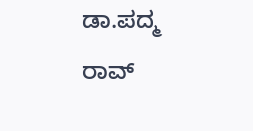ಡಾ.ಪದ್ಮ ರಾವ್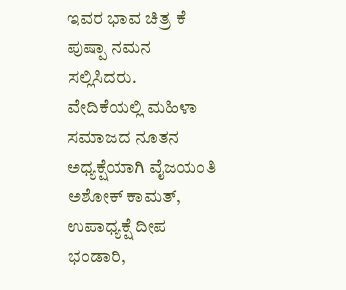ಇವರ ಭಾವ ಚಿತ್ರ ಕೆ ಪುಷ್ಪಾ ನಮನ ಸಲ್ಲಿಸಿದರು.
ವೇದಿಕೆಯಲ್ಲಿ ಮಹಿಳಾ ಸಮಾಜದ ನೂತನ ಅಧ್ಯಕ್ಷೆಯಾಗಿ ವೈಜಯಂತಿ ಅಶೋಕ್ ಕಾಮತ್, ಉಪಾಧ್ಯಕ್ಷೆ ದೀಪ ಭಂಡಾರಿ,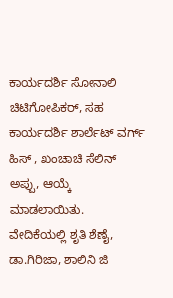ಕಾರ್ಯದರ್ಶಿ ಸೋನಾಲಿ ಚಿಟಿಗೋಪಿಕರ್, ಸಹ ಕಾರ್ಯದರ್ಶಿ ಶಾರ್ಲೆಟ್ ವರ್ಗ್ ಹಿಸ್ , ಖಂಚಾಚಿ ಸೆಲಿನ್ ಅಪ್ಪು, ಆಯ್ಕೆ ಮಾಡಲಾಯಿತು.
ವೇದಿಕೆಯಲ್ಲಿ ಶೃತಿ ಶೆಣೈ, ಡಾ.ಗಿರಿಜಾ, ಶಾಲಿನಿ ಜಿ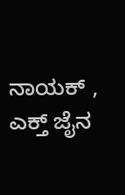ನಾಯಕ್ , ಎಕ್ತ್ ಜೈನ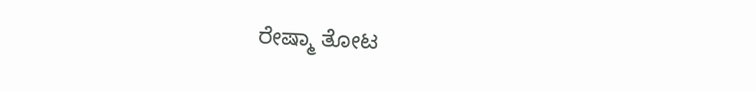ರೇಷ್ಮಾ ತೋಟ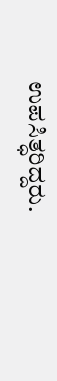ಉಪಸಿತ್ಧರಿದ್ದರು.